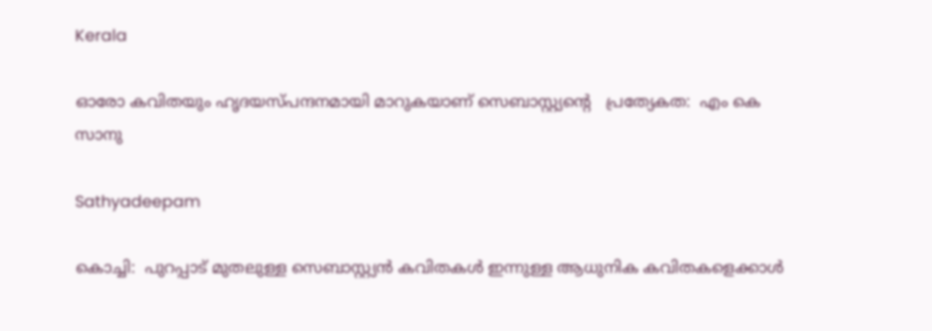Kerala

ഓരോ കവിതയും ഹൃദയസ്പന്ദനമായി മാറുകയാണ് സെബാസ്റ്റ്യൻ്റെ   പ്രത്യേകത:  എം കെ സാനു

Sathyadeepam

കൊച്ചി:  പുറപ്പാട് മുതലുള്ള സെബാസ്റ്റ്യൻ കവിതകൾ ഇന്നുള്ള ആധുനിക കവിതകളെക്കാൾ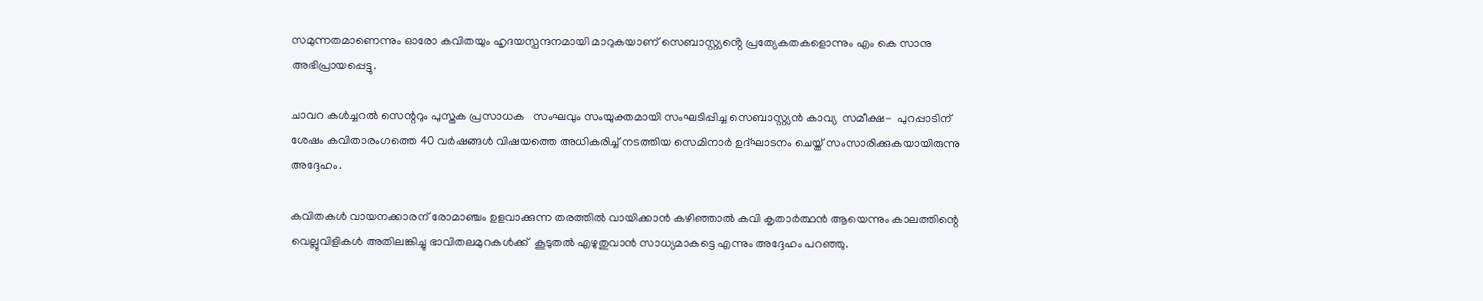സമുന്നതമാണെന്നും ഓരോ കവിതയും ഹൃദയസ്പന്ദനമായി മാറുകയാണ് സെബാസ്റ്റ്യൻ്റെ പ്രത്യേകതകളൊന്നും എം കെ സാനു അഭിപ്രായപ്പെട്ടു.

ചാവറ കൾച്ചറൽ സെന്ററും പുസ്തക പ്രസാധക   സംഘവും സംയുക്തമായി സംഘടിപ്പിച്ച സെബാസ്റ്റ്യൻ കാവ്യ  സമീക്ഷ-  പുറപ്പാടിന് ശേഷം കവിതാരംഗത്തെ 40 വർഷങ്ങൾ വിഷയത്തെ അധികരിച്ച് നടത്തിയ സെമിനാർ ഉദ്ഘാടനം ചെയ്ത് സംസാരിക്കുകയായിരുന്നു അദ്ദേഹം.

കവിതകൾ വായനക്കാരന് രോമാഞ്ചം ഉളവാക്കുന്ന തരത്തിൽ വായിക്കാൻ കഴിഞ്ഞാൽ കവി കൃതാർത്ഥൻ ആയെന്നും കാലത്തിന്റെ വെല്ലുവിളികൾ അതിലങ്കിച്ചു ഭാവിതലമുറകൾക്ക്  കൂടുതൽ എഴുതുവാൻ സാധ്യമാകട്ടെ എന്നും അദ്ദേഹം പറഞ്ഞു.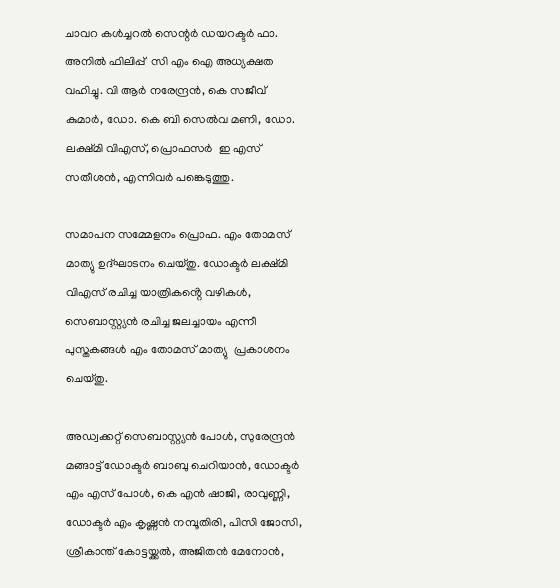ചാവറ കൾച്ചറൽ സെന്റർ ഡയറക്ടർ ഫാ. അനിൽ ഫിലിപ്പ്  സി എം ഐ അധ്യക്ഷത വഹിച്ചു. വി ആർ നരേന്ദ്രൻ, കെ സജീവ് കുമാർ, ഡോ. കെ ബി സെൽവ മണി, ഡോ. ലക്ഷ്മി വിഎസ്, പ്രൊഫസർ  ഇ എസ് സതീശൻ, എന്നിവർ പങ്കെടുത്തു.

സമാപന സമ്മേളനം പ്രൊഫ. എം തോമസ് മാത്യു ഉദ്ഘാടനം ചെയ്തു. ഡോക്ടർ ലക്ഷ്മി വിഎസ് രചിച്ച യാത്രികൻ്റെ വഴികൾ, സെബാസ്റ്റ്യൻ രചിച്ച ജലച്ചായം എന്നീ പുസ്തകങ്ങൾ എം തോമസ് മാത്യു  പ്രകാശനം ചെയ്തു.

അഡ്വക്കറ്റ് സെബാസ്റ്റ്യൻ പോൾ, സുരേന്ദ്രൻ മങ്ങാട്ട് ഡോക്ടർ ബാബു ചെറിയാൻ, ഡോക്ടർ എം എസ് പോൾ, കെ എൻ ഷാജി, രാവുണ്ണി, ഡോക്ടർ എം കൃഷ്ണൻ നമ്പൂതിരി, പിസി ജോസി, ശ്രീകാന്ത് കോട്ടയ്ക്കൽ, അജിതൻ മേനോൻ,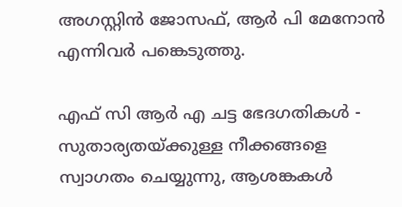അഗസ്റ്റിൻ ജോസഫ്, ആർ പി മേനോൻ എന്നിവർ പങ്കെടുത്തു.

എഫ് സി ആര്‍ എ ചട്ട ഭേദഗതികള്‍ - സുതാര്യതയ്ക്കുള്ള നീക്കങ്ങളെ സ്വാഗതം ചെയ്യുന്നു, ആശങ്കകള്‍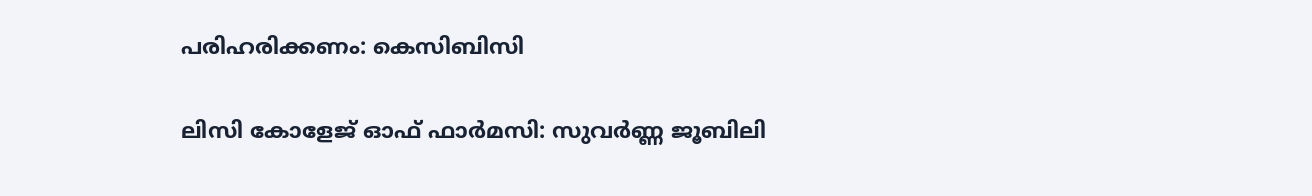പരിഹരിക്കണം: കെസിബിസി

ലിസി കോളേജ് ഓഫ് ഫാർമസി: സുവർണ്ണ ജൂബിലി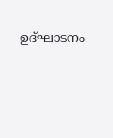ഉദ്ഘാടനം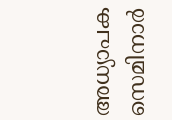അധ്യാപക സെമിനാർ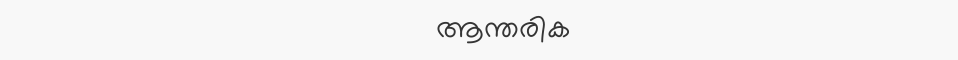ആന്തരിക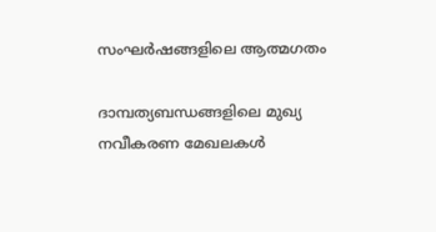സംഘർഷങ്ങളിലെ ആത്മഗതം

ദാമ്പത്യബന്ധങ്ങളിലെ മുഖ്യ നവീകരണ മേഖലകൾ